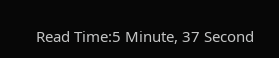Read Time:5 Minute, 37 Second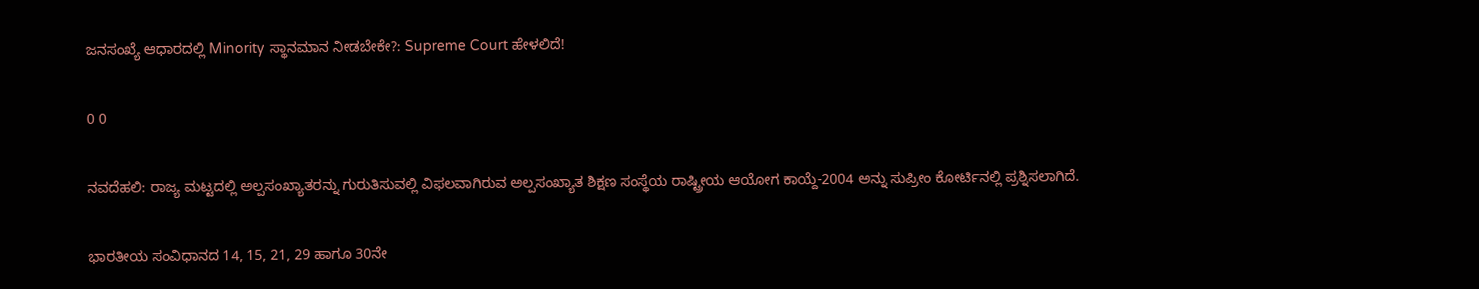ಜನಸಂಖ್ಯೆ ಆಧಾರದಲ್ಲಿ Minority ಸ್ಥಾನಮಾನ ನೀಡಬೇಕೇ?: Supreme Court ಹೇಳಲಿದೆ!

0 0

ನವದೆಹಲಿ: ರಾಜ್ಯ ಮಟ್ಟದಲ್ಲಿ ಅಲ್ಪಸಂಖ್ಯಾತರನ್ನು ಗುರುತಿಸುವಲ್ಲಿ ವಿಫಲವಾಗಿರುವ ಅಲ್ಪಸಂಖ್ಯಾತ ಶಿಕ್ಷಣ ಸಂಸ್ಥೆಯ ರಾಷ್ಟ್ರೀಯ ಆಯೋಗ ಕಾಯ್ದೆ-2004 ಅನ್ನು ಸುಪ್ರೀಂ ಕೋರ್ಟಿನಲ್ಲಿ ಪ್ರಶ್ನಿಸಲಾಗಿದೆ.

ಭಾರತೀಯ ಸಂವಿಧಾನದ 14, 15, 21, 29 ಹಾಗೂ 30ನೇ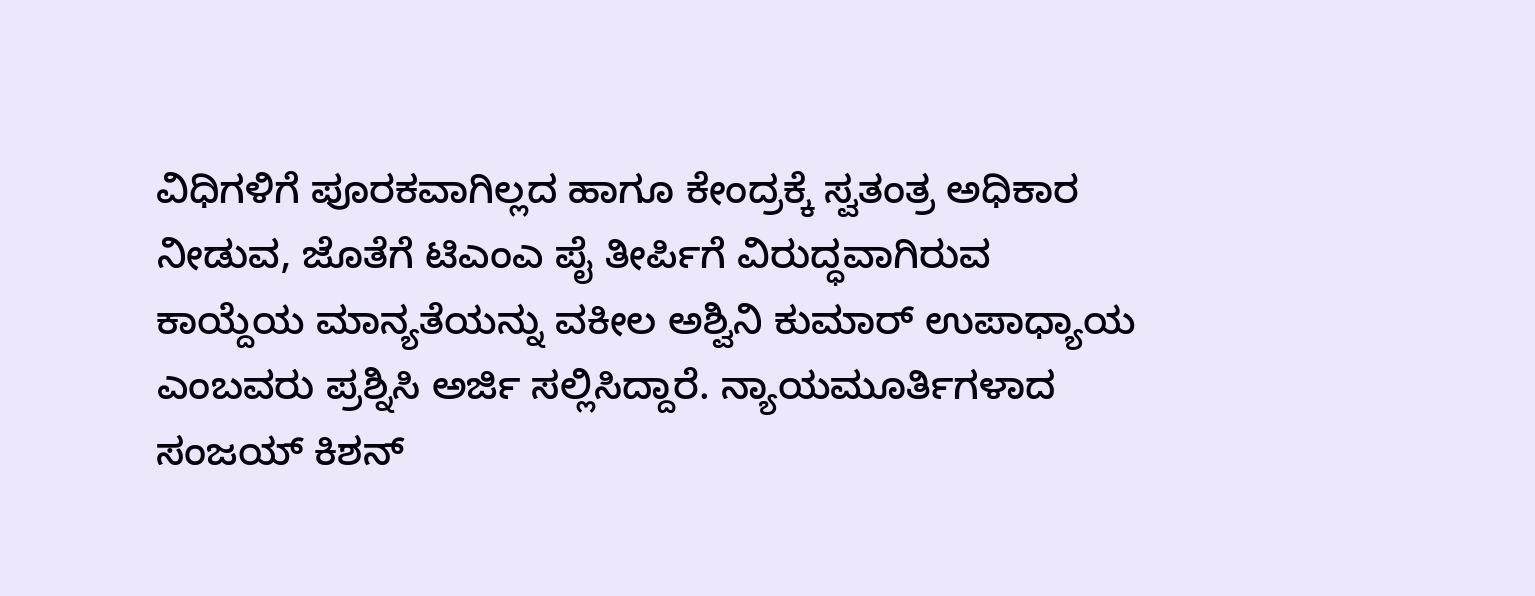ವಿಧಿಗಳಿಗೆ ಪೂರಕವಾಗಿಲ್ಲದ ಹಾಗೂ ಕೇಂದ್ರಕ್ಕೆ ಸ್ವತಂತ್ರ ಅಧಿಕಾರ ನೀಡುವ, ಜೊತೆಗೆ ಟಿಎಂಎ ಪೈ ತೀರ್ಪಿಗೆ ವಿರುದ್ಧವಾಗಿರುವ ಕಾಯ್ದೆಯ ಮಾನ್ಯತೆಯನ್ನು ವಕೀಲ ಅಶ್ವಿನಿ ಕುಮಾರ್ ಉಪಾಧ್ಯಾಯ ಎಂಬವರು ಪ್ರಶ್ನಿಸಿ ಅರ್ಜಿ ಸಲ್ಲಿಸಿದ್ದಾರೆ. ನ್ಯಾಯಮೂರ್ತಿಗಳಾದ ಸಂಜಯ್ ಕಿಶನ್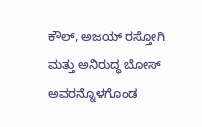ಕೌಲ್, ಅಜಯ್ ರಸ್ತೋಗಿ ಮತ್ತು ಅನಿರುದ್ಧ ಬೋಸ್ ಅವರನ್ನೊಳಗೊಂಡ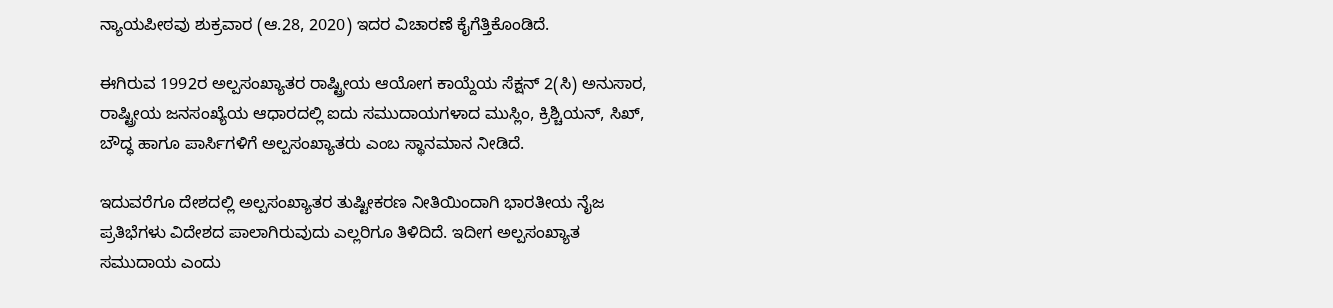ನ್ಯಾಯಪೀಠವು ಶುಕ್ರವಾರ (ಆ.28, 2020) ಇದರ ವಿಚಾರಣೆ ಕೈಗೆತ್ತಿಕೊಂಡಿದೆ.

ಈಗಿರುವ 1992ರ ಅಲ್ಪಸಂಖ್ಯಾತರ ರಾಷ್ಟ್ರೀಯ ಆಯೋಗ ಕಾಯ್ದೆಯ ಸೆಕ್ಷನ್ 2(ಸಿ) ಅನುಸಾರ, ರಾಷ್ಟ್ರೀಯ ಜನಸಂಖ್ಯೆಯ ಆಧಾರದಲ್ಲಿ ಐದು ಸಮುದಾಯಗಳಾದ ಮುಸ್ಲಿಂ, ಕ್ರಿಶ್ಚಿಯನ್, ಸಿಖ್, ಬೌದ್ಧ ಹಾಗೂ ಪಾರ್ಸಿಗಳಿಗೆ ಅಲ್ಪಸಂಖ್ಯಾತರು ಎಂಬ ಸ್ಥಾನಮಾನ ನೀಡಿದೆ.

ಇದುವರೆಗೂ ದೇಶದಲ್ಲಿ ಅಲ್ಪಸಂಖ್ಯಾತರ ತುಷ್ಟೀಕರಣ ನೀತಿಯಿಂದಾಗಿ ಭಾರತೀಯ ನೈಜ ಪ್ರತಿಭೆಗಳು ವಿದೇಶದ ಪಾಲಾಗಿರುವುದು ಎಲ್ಲರಿಗೂ ತಿಳಿದಿದೆ. ಇದೀಗ ಅಲ್ಪಸಂಖ್ಯಾತ ಸಮುದಾಯ ಎಂದು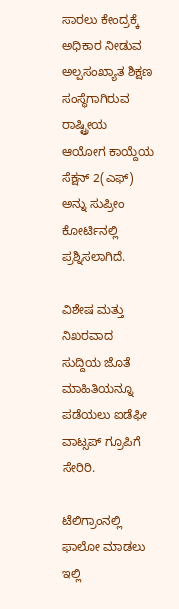ಸಾರಲು ಕೇಂದ್ರಕ್ಕೆ ಅಧಿಕಾರ ನೀಡುವ ಅಲ್ಪಸಂಖ್ಯಾತ ಶಿಕ್ಷಣ ಸಂಸ್ಥೆಗಾಗಿರುವ ರಾಷ್ಟ್ರೀಯ ಆಯೋಗ ಕಾಯ್ದೆಯ ಸೆಕ್ಷನ್ 2(ಎಫ್) ಅನ್ನು ಸುಪ್ರೀಂ ಕೋರ್ಟಿನಲ್ಲಿ ಪ್ರಶ್ನಿಸಲಾಗಿದೆ.

ವಿಶೇಷ ಮತ್ತು ನಿಖರವಾದ ಸುದ್ದಿಯ ಜೊತೆ ಮಾಹಿತಿಯನ್ನೂ ಪಡೆಯಲು ಐಡೆಫೀ ವಾಟ್ಸಪ್ ಗ್ರೂಪಿಗೆ ಸೇರಿರಿ.

ಟೆಲಿಗ್ರಾಂನಲ್ಲಿ ಫಾಲೋ ಮಾಡಲು ಇಲ್ಲಿ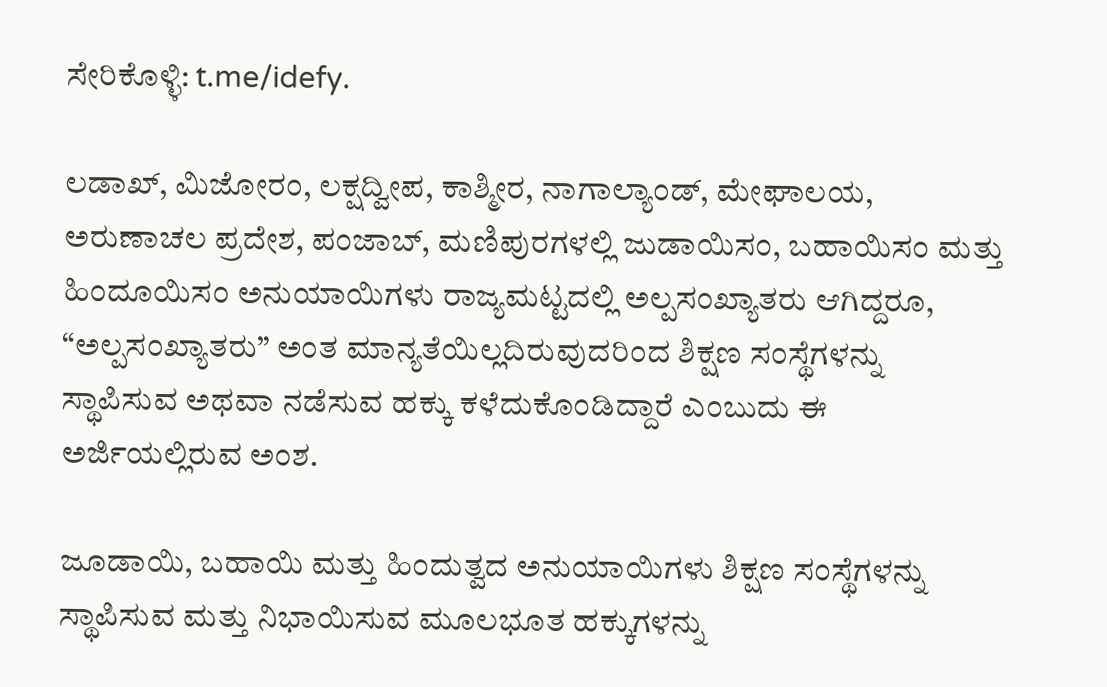ಸೇರಿಕೊಳ್ಳಿ: t.me/idefy.

ಲಡಾಖ್, ಮಿಜೋರಂ, ಲಕ್ಷದ್ವೀಪ, ಕಾಶ್ಮೀರ, ನಾಗಾಲ್ಯಾಂಡ್, ಮೇಘಾಲಯ, ಅರುಣಾಚಲ ಪ್ರದೇಶ, ಪಂಜಾಬ್, ಮಣಿಪುರಗಳಲ್ಲಿ ಜುಡಾಯಿಸಂ, ಬಹಾಯಿಸಂ ಮತ್ತು ಹಿಂದೂಯಿಸಂ ಅನುಯಾಯಿಗಳು ರಾಜ್ಯಮಟ್ಟದಲ್ಲಿ ಅಲ್ಪಸಂಖ್ಯಾತರು ಆಗಿದ್ದರೂ, “ಅಲ್ಪಸಂಖ್ಯಾತರು” ಅಂತ ಮಾನ್ಯತೆಯಿಲ್ಲದಿರುವುದರಿಂದ ಶಿಕ್ಷಣ ಸಂಸ್ಥೆಗಳನ್ನು ಸ್ಥಾಪಿಸುವ ಅಥವಾ ನಡೆಸುವ ಹಕ್ಕು ಕಳೆದುಕೊಂಡಿದ್ದಾರೆ ಎಂಬುದು ಈ ಅರ್ಜಿಯಲ್ಲಿರುವ ಅಂಶ.

ಜೂಡಾಯಿ, ಬಹಾಯಿ ಮತ್ತು ಹಿಂದುತ್ವದ ಅನುಯಾಯಿಗಳು ಶಿಕ್ಷಣ ಸಂಸ್ಥೆಗಳನ್ನು ಸ್ಥಾಪಿಸುವ ಮತ್ತು ನಿಭಾಯಿಸುವ ಮೂಲಭೂತ ಹಕ್ಕುಗಳನ್ನು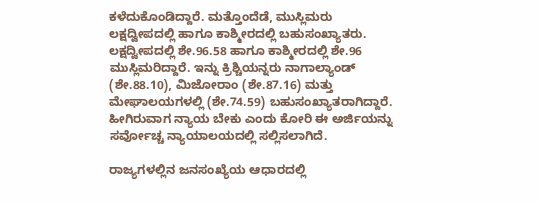ಕಳೆದುಕೊಂಡಿದ್ದಾರೆ. ಮತ್ತೊಂದೆಡೆ, ಮುಸ್ಲಿಮರು ಲಕ್ಷದ್ವೀಪದಲ್ಲಿ ಹಾಗೂ ಕಾಶ್ಮೀರದಲ್ಲಿ ಬಹುಸಂಖ್ಯಾತರು. ಲಕ್ಷದ್ವೀಪದಲ್ಲಿ ಶೇ.96.58 ಹಾಗೂ ಕಾಶ್ಮೀರದಲ್ಲಿ ಶೇ.96 ಮುಸ್ಲಿಮರಿದ್ದಾರೆ. ಇನ್ನು ಕ್ರಿಶ್ಚಿಯನ್ನರು ನಾಗಾಲ್ಯಾಂಡ್ (ಶೇ.88.10), ಮಿಜೋರಾಂ (ಶೇ.87.16) ಮತ್ತು ಮೇಘಾಲಯಗಳಲ್ಲಿ (ಶೇ.74.59) ಬಹುಸಂಖ್ಯಾತರಾಗಿದ್ದಾರೆ. ಹೀಗಿರುವಾಗ ನ್ಯಾಯ ಬೇಕು ಎಂದು ಕೋರಿ ಈ ಅರ್ಜಿಯನ್ನು ಸರ್ವೋಚ್ಚ ನ್ಯಾಯಾಲಯದಲ್ಲಿ ಸಲ್ಲಿಸಲಾಗಿದೆ.

ರಾಜ್ಯಗಳಲ್ಲಿನ ಜನಸಂಖ್ಯೆಯ ಆಧಾರದಲ್ಲಿ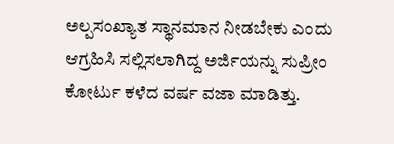ಅಲ್ಪಸಂಖ್ಯಾತ ಸ್ಥಾನಮಾನ ನೀಡಬೇಕು ಎಂದು ಆಗ್ರಹಿಸಿ ಸಲ್ಲಿಸಲಾಗಿದ್ದ ಅರ್ಜಿಯನ್ನು ಸುಪ್ರೀಂ ಕೋರ್ಟು ಕಳೆದ ವರ್ಷ ವಜಾ ಮಾಡಿತ್ತು.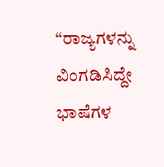“ರಾಜ್ಯಗಳನ್ನು ವಿಂಗಡಿಸಿದ್ದೇ ಭಾಷೆಗಳ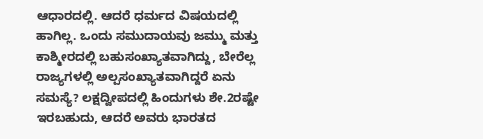ಆಧಾರದಲ್ಲಿ. ಆದರೆ ಧರ್ಮದ ವಿಷಯದಲ್ಲಿ ಹಾಗಿಲ್ಲ. ಒಂದು ಸಮುದಾಯವು ಜಮ್ಮು ಮತ್ತು ಕಾಶ್ಮೀರದಲ್ಲಿ ಬಹುಸಂಖ್ಯಾತವಾಗಿದ್ದು, ಬೇರೆಲ್ಲ ರಾಜ್ಯಗಳಲ್ಲಿ ಅಲ್ಪಸಂಖ್ಯಾತವಾಗಿದ್ದರೆ ಏನು ಸಮಸ್ಯೆ? ಲಕ್ಷದ್ವೀಪದಲ್ಲಿ ಹಿಂದುಗಳು ಶೇ.2ರಷ್ಟೇ ಇರಬಹುದು, ಆದರೆ ಅವರು ಭಾರತದ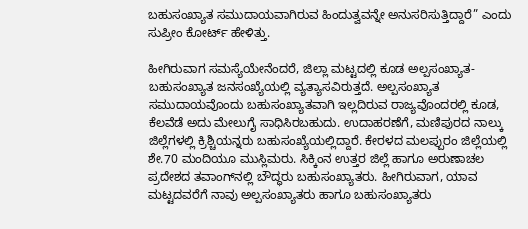ಬಹುಸಂಖ್ಯಾತ ಸಮುದಾಯವಾಗಿರುವ ಹಿಂದುತ್ವವನ್ನೇ ಅನುಸರಿಸುತ್ತಿದ್ದಾರೆ” ಎಂದು ಸುಪ್ರೀಂ ಕೋರ್ಟ್ ಹೇಳಿತ್ತು.

ಹೀಗಿರುವಾಗ ಸಮಸ್ಯೆಯೇನೆಂದರೆ, ಜಿಲ್ಲಾ ಮಟ್ಟದಲ್ಲಿ ಕೂಡ ಅಲ್ಪಸಂಖ್ಯಾತ-ಬಹುಸಂಖ್ಯಾತ ಜನಸಂಖ್ಯೆಯಲ್ಲಿ ವ್ಯತ್ಯಾಸವಿರುತ್ತದೆ. ಅಲ್ಪಸಂಖ್ಯಾತ ಸಮುದಾಯವೊಂದು ಬಹುಸಂಖ್ಯಾತವಾಗಿ ಇಲ್ಲದಿರುವ ರಾಜ್ಯವೊಂದರಲ್ಲಿ ಕೂಡ, ಕೆಲವೆಡೆ ಅದು ಮೇಲುಗೈ ಸಾಧಿಸಿರಬಹುದು. ಉದಾಹರಣೆಗೆ, ಮಣಿಪುರದ ನಾಲ್ಕು ಜಿಲ್ಲೆಗಳಲ್ಲಿ ಕ್ರಿಶ್ಚಿಯನ್ನರು ಬಹುಸಂಖ್ಯೆಯಲ್ಲಿದ್ದಾರೆ. ಕೇರಳದ ಮಲಪ್ಪುರಂ ಜಿಲ್ಲೆಯಲ್ಲಿ ಶೇ.70 ಮಂದಿಯೂ ಮುಸ್ಲಿಮರು. ಸಿಕ್ಕಿಂನ ಉತ್ತರ ಜಿಲ್ಲೆ ಹಾಗೂ ಅರುಣಾಚಲ ಪ್ರದೇಶದ ತವಾಂಗ್‌ನಲ್ಲಿ ಬೌದ್ಧರು ಬಹುಸಂಖ್ಯಾತರು. ಹೀಗಿರುವಾಗ, ಯಾವ ಮಟ್ಟದವರೆಗೆ ನಾವು ಅಲ್ಪಸಂಖ್ಯಾತರು ಹಾಗೂ ಬಹುಸಂಖ್ಯಾತರು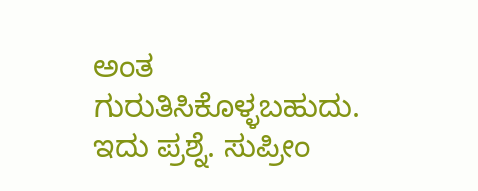ಅಂತ ಗುರುತಿಸಿಕೊಳ್ಳಬಹುದು. ಇದು ಪ್ರಶ್ನೆ. ಸುಪ್ರೀಂ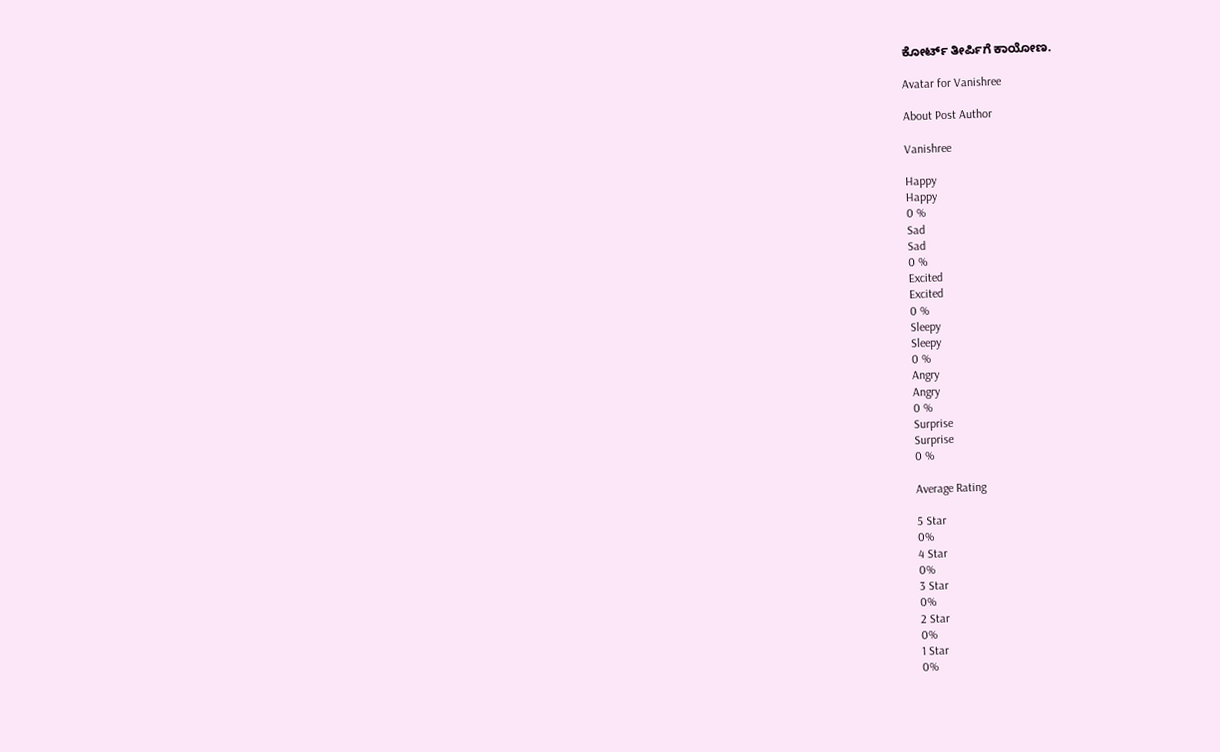ಕೋರ್ಟ್ ತೀರ್ಪಿಗೆ ಕಾಯೋಣ.

Avatar for Vanishree

About Post Author

Vanishree

Happy
Happy
0 %
Sad
Sad
0 %
Excited
Excited
0 %
Sleepy
Sleepy
0 %
Angry
Angry
0 %
Surprise
Surprise
0 %

Average Rating

5 Star
0%
4 Star
0%
3 Star
0%
2 Star
0%
1 Star
0%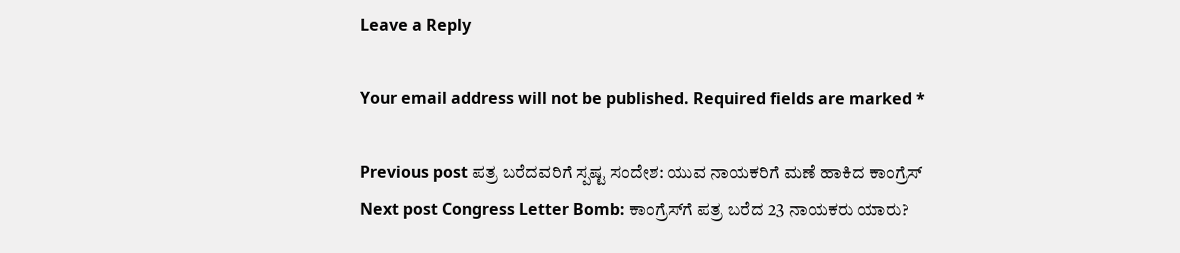Leave a Reply

Your email address will not be published. Required fields are marked *

Previous post ಪತ್ರ ಬರೆದವರಿಗೆ ಸ್ಪಷ್ಟ ಸಂದೇಶ: ಯುವ ನಾಯಕರಿಗೆ ಮಣೆ ಹಾಕಿದ ಕಾಂಗ್ರೆಸ್
Next post Congress Letter Bomb: ಕಾಂಗ್ರೆಸ್‌ಗೆ ಪತ್ರ ಬರೆದ 23 ನಾಯಕರು ಯಾರು?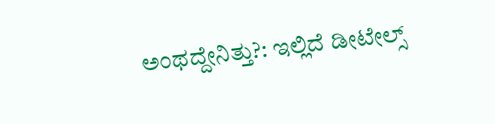ಅಂಥದ್ದೇನಿತ್ತು?: ಇಲ್ಲಿದೆ ಡೀಟೇಲ್ಸ್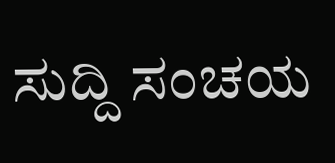ಸುದ್ದಿ ಸಂಚಯ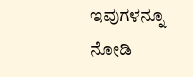ಇವುಗಳನ್ನೂ ನೋಡಿ